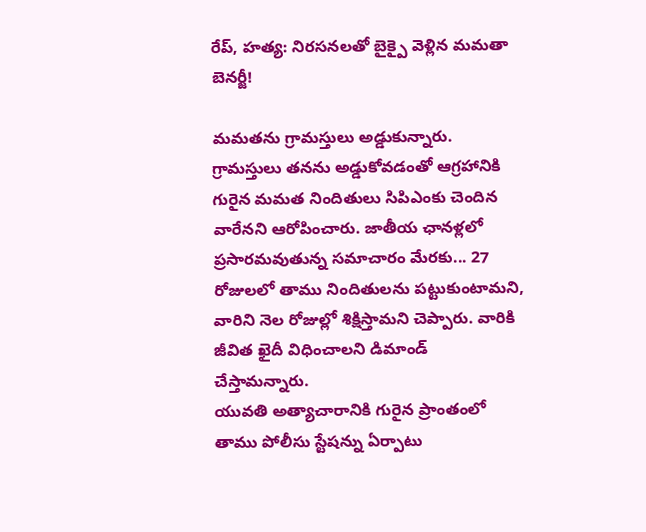రేప్, హత్య: నిరసనలతో బైక్పై వెళ్లిన మమతా బెనర్జీ!

మమతను గ్రామస్తులు అడ్డుకున్నారు. గ్రామస్తులు తనను అడ్డుకోవడంతో ఆగ్రహానికి గురైన మమత నిందితులు సిపిఎంకు చెందిన వారేనని ఆరోపించారు. జాతీయ ఛానళ్లలో ప్రసారమవుతున్న సమాచారం మేరకు... 27 రోజులలో తాము నిందితులను పట్టుకుంటామని, వారిని నెల రోజుల్లో శిక్షిస్తామని చెప్పారు. వారికి జీవిత ఖైదీ విధించాలని డిమాండ్ చేస్తామన్నారు.
యువతి అత్యాచారానికి గురైన ప్రాంతంలో తాము పోలీసు స్టేషన్ను ఏర్పాటు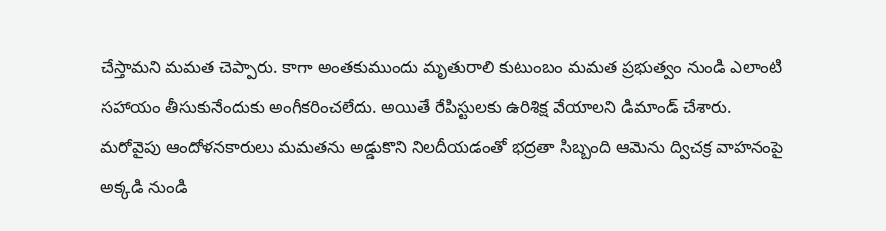చేస్తామని మమత చెప్పారు. కాగా అంతకుముందు మృతురాలి కుటుంబం మమత ప్రభుత్వం నుండి ఎలాంటి సహాయం తీసుకునేందుకు అంగీకరించలేదు. అయితే రేపిస్టులకు ఉరిశిక్ష వేయాలని డిమాండ్ చేశారు. మరోవైపు ఆందోళనకారులు మమతను అడ్డుకొని నిలదీయడంతో భద్రతా సిబ్బంది ఆమెను ద్విచక్ర వాహనంపై అక్కడి నుండి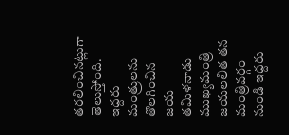తరలించినట్లుగా తెలుస్తోంది.
ఇద్దరు మంత్రులను తొలగించిన జయ
తమిళనాడు ముఖ్యమంత్రి జయలలిత తన మంత్రివర్గం నుండి ఇద్దరు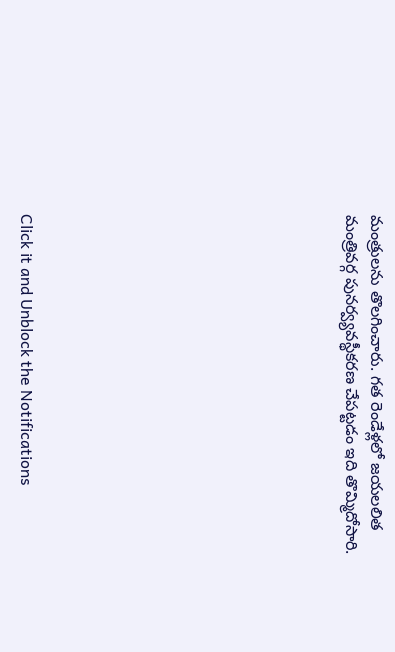మంత్రులను తొలగించారు. గత రెండేళ్లలో జయలలిత మంత్రివర్గ పునర్వ్యవస్థీకరణ చేపట్టడం ఇది తొమ్మిదోసారి.












Click it and Unblock the Notifications